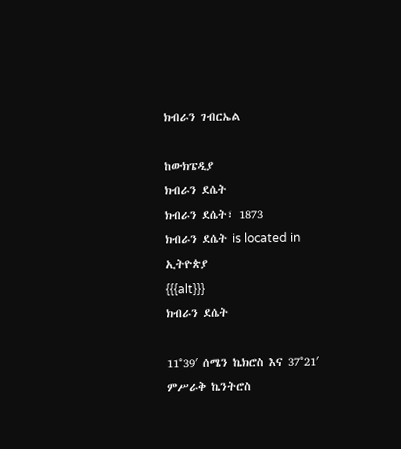ክብራን ገብርኤል

ከውክፔዲያ
ክብራን ደሴት
ክብራን ደሴት፣ 1873
ክብራን ደሴት is located in ኢትዮጵያ
{{{alt}}}
ክብራን ደሴት

11°39′ ሰሜን ኬክሮስ እና 37°21′ ምሥራቅ ኬንትሮስ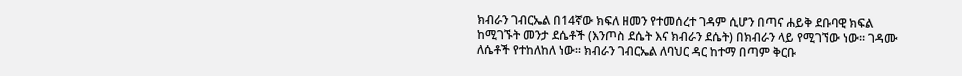ክብራን ገብርኤል በ14ኛው ክፍለ ዘመን የተመሰረተ ገዳም ሲሆን በጣና ሐይቅ ደቡባዊ ክፍል ከሚገኙት መንታ ደሴቶች (እንጦስ ደሴት እና ክብራን ደሴት) በክብራን ላይ የሚገኘው ነው። ገዳሙ ለሴቶች የተከለከለ ነው። ክብራን ገብርኤል ለባህር ዳር ከተማ በጣም ቅርቡ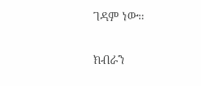ገዳም ነው።

ክብራን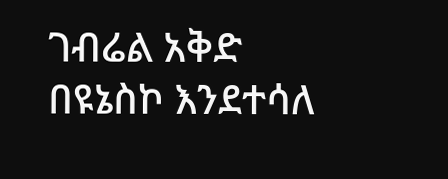ገብሬል አቅድ በዩኔስኮ እንደተሳለ